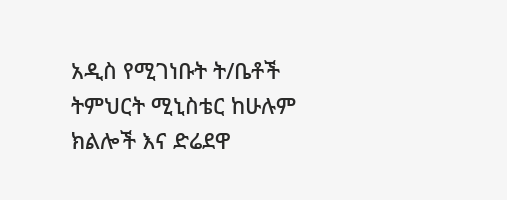አዲስ የሚገነቡት ት/ቤቶች
ትምህርት ሚኒስቴር ከሁሉም ክልሎች እና ድሬደዋ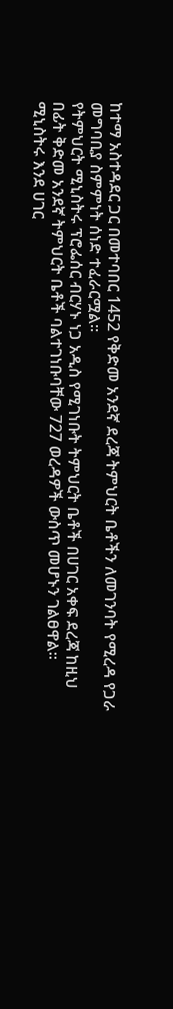ከተማ አስተዳደር ጋር በመተባበር 1452 የቅድመ አንደኛ ደረጃ ትምህርት ቤቶችን ለመገንባት የሚረዳ የጋራ መግባቢያ ስምምነት ሰነድ ተፈራርሟል፡፡
የትምህርት ሚኒስትሩ ፕሮፌሰር ብርሃኑ ነጋ አዲስ የሚገነቡት ትምህርት ቤቶች በሀገር አቀፍ ደረጃ ከዚህ በፊት ቅድመ አንደኛ ትምህርት ቤቶች ባልተገነቡባቸው 727 ወረዳዎች ውስጥ መሆኑን ገልፀዋል።
ሚኒስትሩ እንደ ሀገር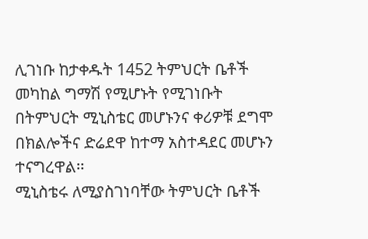ሊገነቡ ከታቀዱት 1452 ትምህርት ቤቶች መካከል ግማሽ የሚሆኑት የሚገነቡት በትምህርት ሚኒስቴር መሆኑንና ቀሪዎቹ ደግሞ በክልሎችና ድሬደዋ ከተማ አስተዳደር መሆኑን ተናግረዋል፡፡
ሚኒስቴሩ ለሚያስገነባቸው ትምህርት ቤቶች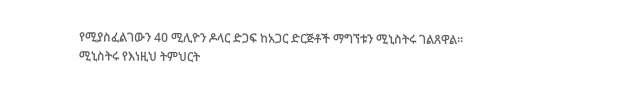የሚያስፈልገውን 40 ሚሊዮን ዶላር ድጋፍ ከአጋር ድርጅቶች ማግኘቱን ሚኒስትሩ ገልጸዋል፡፡
ሚኒስትሩ የእነዚህ ትምህርት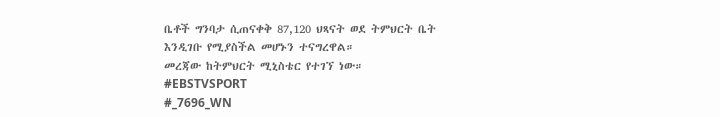ቤቶች ግንባታ ሲጠናቀቅ 87,120 ህጻናት ወደ ትምህርት ቤት እንዲገቡ የሚያስችል መሆኑን ተናግረዋል።
መረጃው ከትምህርት ሚኒስቴር የተገኘ ነው።
#EBSTVSPORT
#_7696_WN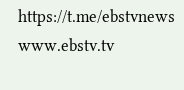https://t.me/ebstvnews
www.ebstv.tv